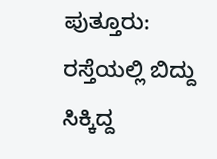ಪುತ್ತೂರು: ರಸ್ತೆಯಲ್ಲಿ ಬಿದ್ದು ಸಿಕ್ಕಿದ್ದ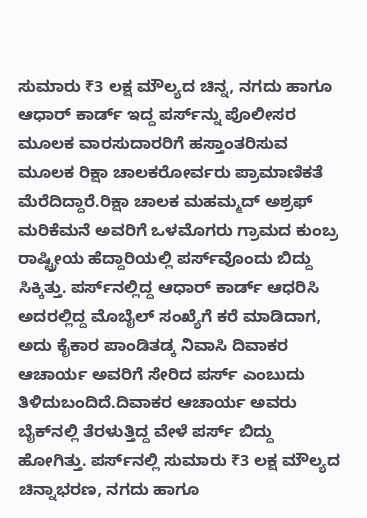ಸುಮಾರು ₹3 ಲಕ್ಷ ಮೌಲ್ಯದ ಚಿನ್ನ, ನಗದು ಹಾಗೂ ಆಧಾರ್ ಕಾರ್ಡ್ ಇದ್ದ ಪರ್ಸ್‌ನ್ನು ಪೊಲೀಸರ ಮೂಲಕ ವಾರಸುದಾರರಿಗೆ ಹಸ್ತಾಂತರಿಸುವ ಮೂಲಕ ರಿಕ್ಷಾ ಚಾಲಕರೋರ್ವರು ಪ್ರಾಮಾಣಿಕತೆ ಮೆರೆದಿದ್ದಾರೆ.ರಿಕ್ಷಾ ಚಾಲಕ ಮಹಮ್ಮದ್ ಅಶ್ರಫ್ ಮರಿಕೆಮನೆ ಅವರಿಗೆ ಒಳಮೊಗರು ಗ್ರಾಮದ ಕುಂಬ್ರ ರಾಷ್ಟ್ರೀಯ ಹೆದ್ದಾರಿಯಲ್ಲಿ ಪರ್ಸ್‌ವೊಂದು ಬಿದ್ದು ಸಿಕ್ಕಿತ್ತು. ಪರ್ಸ್‌ನಲ್ಲಿದ್ದ ಆಧಾರ್ ಕಾರ್ಡ್ ಆಧರಿಸಿ ಅದರಲ್ಲಿದ್ದ ಮೊಬೈಲ್ ಸಂಖ್ಯೆಗೆ ಕರೆ ಮಾಡಿದಾಗ, ಅದು ಕೈಕಾರ ಪಾಂಡಿತಡ್ಕ ನಿವಾಸಿ ದಿವಾಕರ ಆಚಾರ್ಯ ಅವರಿಗೆ ಸೇರಿದ ಪರ್ಸ್‌ ಎಂಬುದು ತಿಳಿದುಬಂದಿದೆ.ದಿವಾಕರ ಆಚಾರ್ಯ ಅವರು ಬೈಕ್‌ನಲ್ಲಿ ತೆರಳುತ್ತಿದ್ದ ವೇಳೆ ಪರ್ಸ್‌ ಬಿದ್ದು ಹೋಗಿತ್ತು. ಪರ್ಸ್‌ನಲ್ಲಿ ಸುಮಾರು ₹3 ಲಕ್ಷ ಮೌಲ್ಯದ ಚಿನ್ನಾಭರಣ, ನಗದು ಹಾಗೂ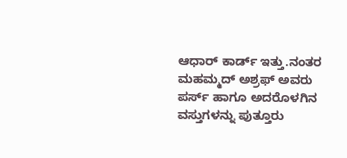ಆಧಾರ್ ಕಾರ್ಡ್ ಇತ್ತು.ನಂತರ ಮಹಮ್ಮದ್ ಅಶ್ರಫ್ ಅವರು ಪರ್ಸ್‌ ಹಾಗೂ ಅದರೊಳಗಿನ ವಸ್ತುಗಳನ್ನು ಪುತ್ತೂರು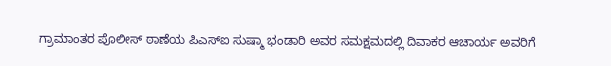ಗ್ರಾಮಾಂತರ ಪೊಲೀಸ್ ಠಾಣೆಯ ಪಿಎಸ್‌ಐ ಸುಷ್ಮಾ ಭಂಡಾರಿ ಅವರ ಸಮಕ್ಷಮದಲ್ಲಿ ದಿವಾಕರ ಆಚಾರ್ಯ ಅವರಿಗೆ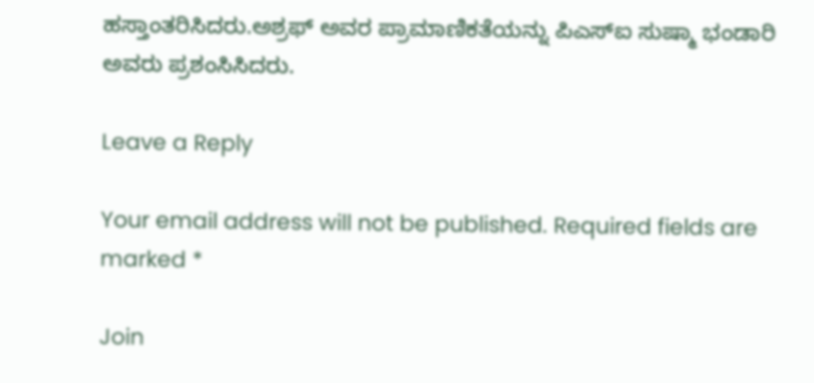ಹಸ್ತಾಂತರಿಸಿದರು.ಅಶ್ರಫ್ ಅವರ ಪ್ರಾಮಾಣಿಕತೆಯನ್ನು ಪಿಎಸ್‌ಐ ಸುಷ್ಮಾ ಭಂಡಾರಿ ಅವರು ಪ್ರಶಂಸಿಸಿದರು.

Leave a Reply

Your email address will not be published. Required fields are marked *

Join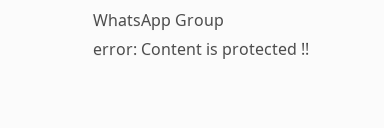WhatsApp Group
error: Content is protected !!